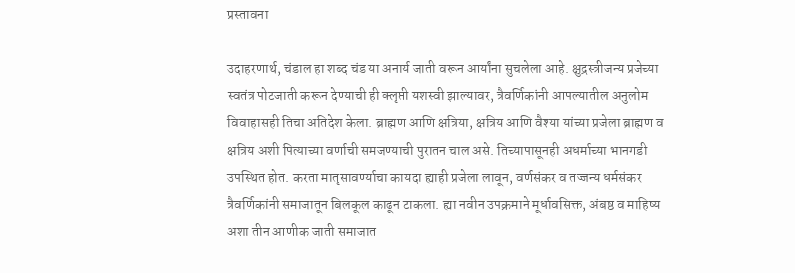प्रस्तावना

उदाहरणार्थ, चंडाल हा शब्द चंड या अनार्य जाती वरून आर्यांना सुचलेला आहे. क्षुद्रस्त्रीजन्य प्रजेच्या स्वतंत्र पोटजाती करून देण्याची ही क्लृप्ती यशस्वी झाल्यावर, त्रैवर्णिकांनी आपल्यातील अनुलोम विवाहासही तिचा अतिदेश केला. ब्राह्मण आणि क्षत्रिया, क्षत्रिय आणि वैश्या यांच्या प्रजेला ब्राह्मण व क्षत्रिय अशी पित्याच्या वर्णाची समजण्याची पुरातन चाल असे. तिच्यापासूनही अधर्माच्या भानगडी उपस्थित होत. करता मातृसावर्ण्याचा कायदा ह्याही प्रजेला लावून, वर्णसंकर व तज्जन्य धर्मसंकर त्रैवर्णिकांनी समाजातून बिलकूल काढून टाकला. ह्या नवीन उपक्रमाने मूर्धावसिक्त, अंबष्ठ व माहिष्य अशा तीन आणीक जाती समाजात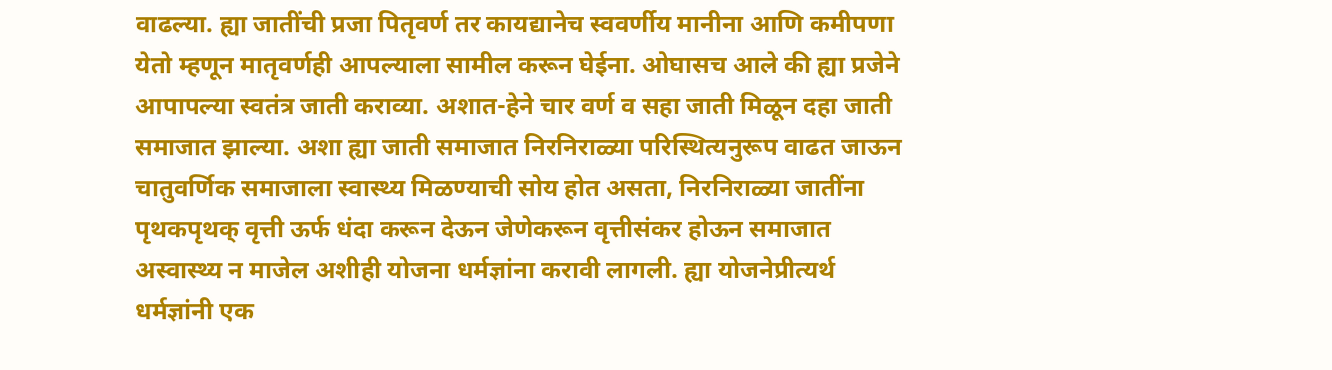वाढल्या. ह्या जातींची प्रजा पितृवर्ण तर कायद्यानेच स्ववर्णीय मानीना आणि कमीपणा येतो म्हणून मातृवर्णही आपल्याला सामील करून घेईना. ओघासच आले की ह्या प्रजेने आपापल्या स्वतंत्र जाती कराव्या. अशात-हेने चार वर्ण व सहा जाती मिळून दहा जाती समाजात झाल्या. अशा ह्या जाती समाजात निरनिराळ्या परिस्थित्यनुरूप वाढत जाऊन चातुवर्णिक समाजाला स्वास्थ्य मिळण्याची सोय होत असता, निरनिराळ्या जातींना पृथकपृथक् वृत्ती ऊर्फ धंदा करून देऊन जेणेकरून वृत्तीसंकर होऊन समाजात अस्वास्थ्य न माजेल अशीही योजना धर्मज्ञांना करावी लागली. ह्या योजनेप्रीत्यर्थ धर्मज्ञांनी एक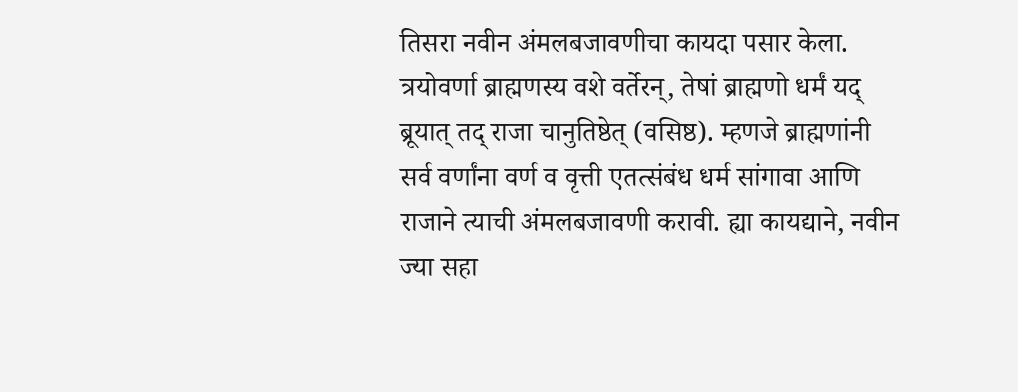तिसरा नवीन अंमलबजावणीचा कायदा पसार केला. त्रयोवर्णा ब्राह्मणस्य वशे वर्तेरन्, तेषां ब्राह्मणो धर्मं यद् ब्रूयात् तद् राजा चानुतिष्ठेत् (वसिष्ठ). म्हणजे ब्राह्मणांनी सर्व वर्णांना वर्ण व वृत्ती एतत्संबंध धर्म सांगावा आणि राजाने त्याची अंमलबजावणी करावी. ह्या कायद्याने, नवीन ज्या सहा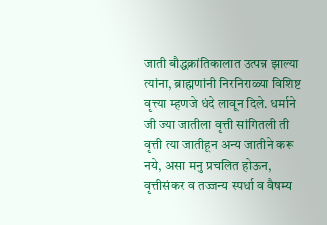जाती बौद्धक्रांतिकालात उत्पन्न झाल्या त्यांना, ब्राह्मणांनी निरनिराळ्या विशिष्ट वृत्त्या म्हणजे धंदे लावून दिले. धर्माने जी ज्या जातीला वृत्ती सांगितली ती वृत्ती त्या जातीहून अन्य जातीने करू नये, असा मनु प्रचलित होऊन, वृत्तीसंकर व तज्जन्य स्पर्धा व वैषम्य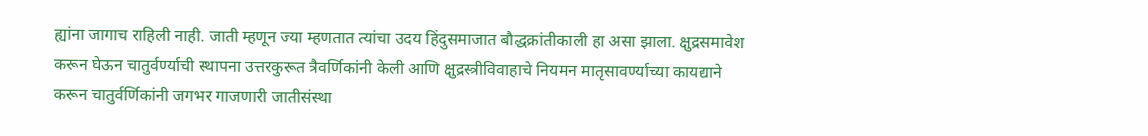ह्यांना जागाच राहिली नाही. जाती म्हणून ज्या म्हणतात त्यांचा उदय हिंदुसमाजात बौद्धक्रांतीकाली हा असा झाला. क्षुद्रसमावेश करून घेऊन चातुर्वर्ण्याची स्थापना उत्तरकुरूत त्रैवर्णिकांनी केली आणि क्षुद्रस्त्रीविवाहाचे नियमन मातृसावर्ण्याच्या कायद्याने करून चातुर्वर्णिकांनी जगभर गाजणारी जातीसंस्था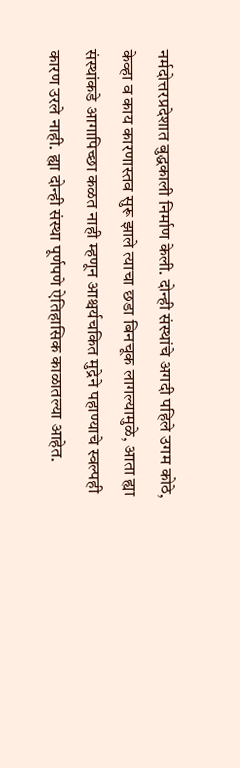नर्मदोत्तरप्रदेशात बुद्धकाली निर्माण केली. दोन्ही संस्थांचे अगदी पहिले उगम कोठे, केव्हा व काय कारणास्तव सुरू झाले त्याचा छडा बिनचूक लागल्यामुळे, आता ह्या संस्थांकडे आगापिच्छा कळत नाही म्हणून आश्चर्यचकित मुद्रेने पहाण्याचे स्वल्पही कारण उरले नाही. ह्या दोन्ही संस्था पूर्णपणे ऐतिहासिक काळातल्या आहेत.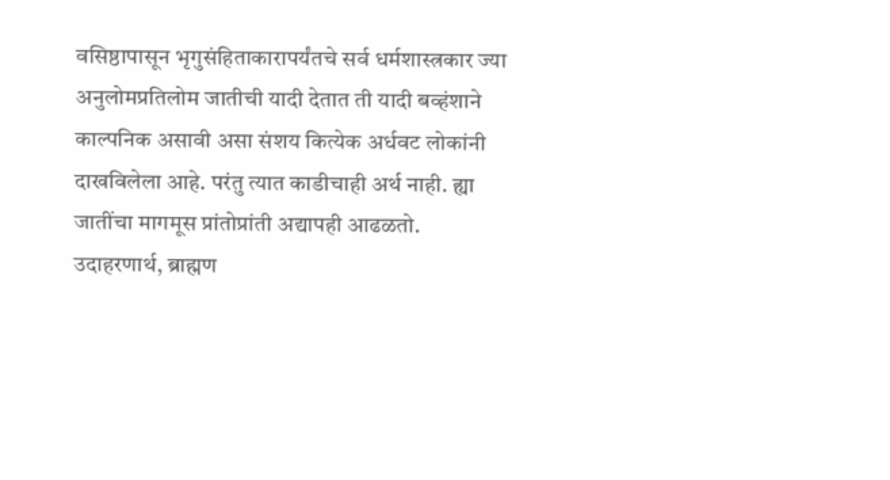वसिष्ठापासून भृगुसंहिताकारापर्यंतचे सर्व धर्मशास्त्रकार ज्या अनुलोमप्रतिलोम जातीची यादी देतात ती यादी बव्हंशाने काल्पनिक असावी असा संशय कित्येक अर्धवट लोकांनी दाखविलेला आहे. परंतु त्यात काडीचाही अर्थ नाही. ह्या जातींचा मागमूस प्रांतोप्रांती अद्यापही आढळतो. उदाहरणार्थ, ब्राह्मण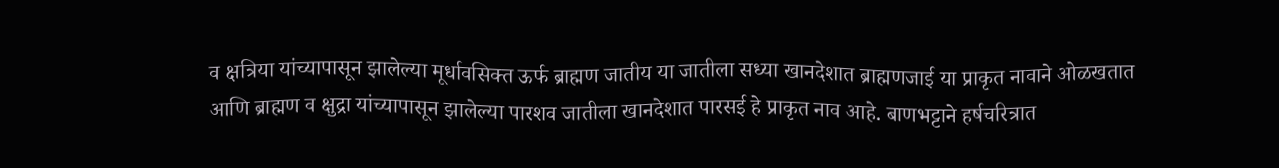व क्षत्रिया यांच्यापासून झालेल्या मूर्धावसिक्त ऊर्फ ब्राह्मण जातीय या जातीला सध्या खानदेशात ब्राह्मणजाई या प्राकृत नावाने ओळखतात आणि ब्राह्मण व क्षुद्रा यांच्यापासून झालेल्या पारशव जातीला खानदेशात पारसई हे प्राकृत नाव आहे. बाणभट्टाने हर्षचरित्रात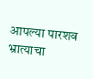आपल्या पारशव भ्रात्याचा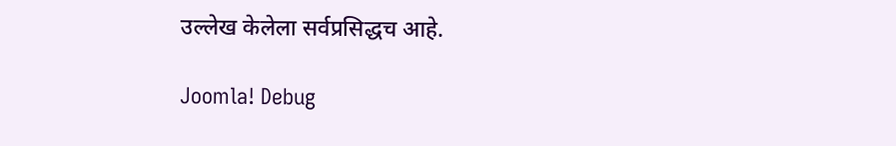उल्लेख केलेला सर्वप्रसिद्धच आहे.

Joomla! Debug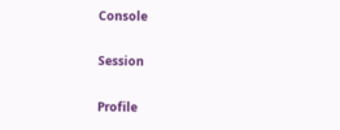Console

Session

Profile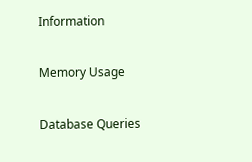Information

Memory Usage

Database Queries